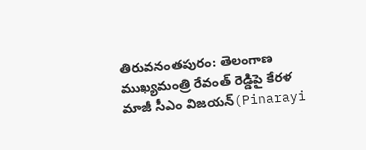తిరువనంతపురం: తెలంగాణ ముఖ్యమంత్రి రేవంత్ రెడ్డిపై కేరళ మాజీ సీఎం విజయన్(Pinarayi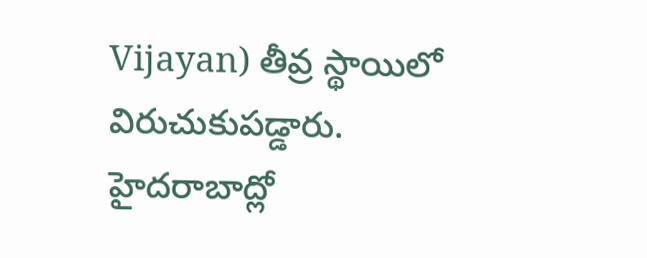Vijayan) తీవ్ర స్థాయిలో విరుచుకుపడ్డారు. హైదరాబాద్లో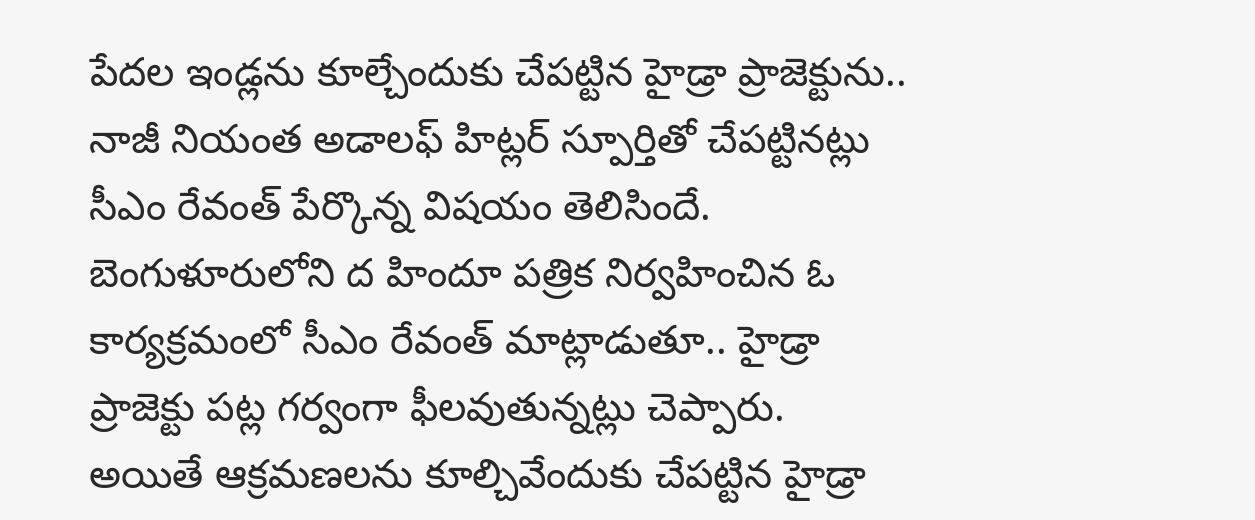పేదల ఇండ్లను కూల్చేందుకు చేపట్టిన హైడ్రా ప్రాజెక్టును.. నాజీ నియంత అడాలఫ్ హిట్లర్ స్పూర్తితో చేపట్టినట్లు సీఎం రేవంత్ పేర్కొన్న విషయం తెలిసిందే. బెంగుళూరులోని ద హిందూ పత్రిక నిర్వహించిన ఓ కార్యక్రమంలో సీఎం రేవంత్ మాట్లాడుతూ.. హైడ్రా ప్రాజెక్టు పట్ల గర్వంగా ఫీలవుతున్నట్లు చెప్పారు. అయితే ఆక్రమణలను కూల్చివేందుకు చేపట్టిన హైడ్రా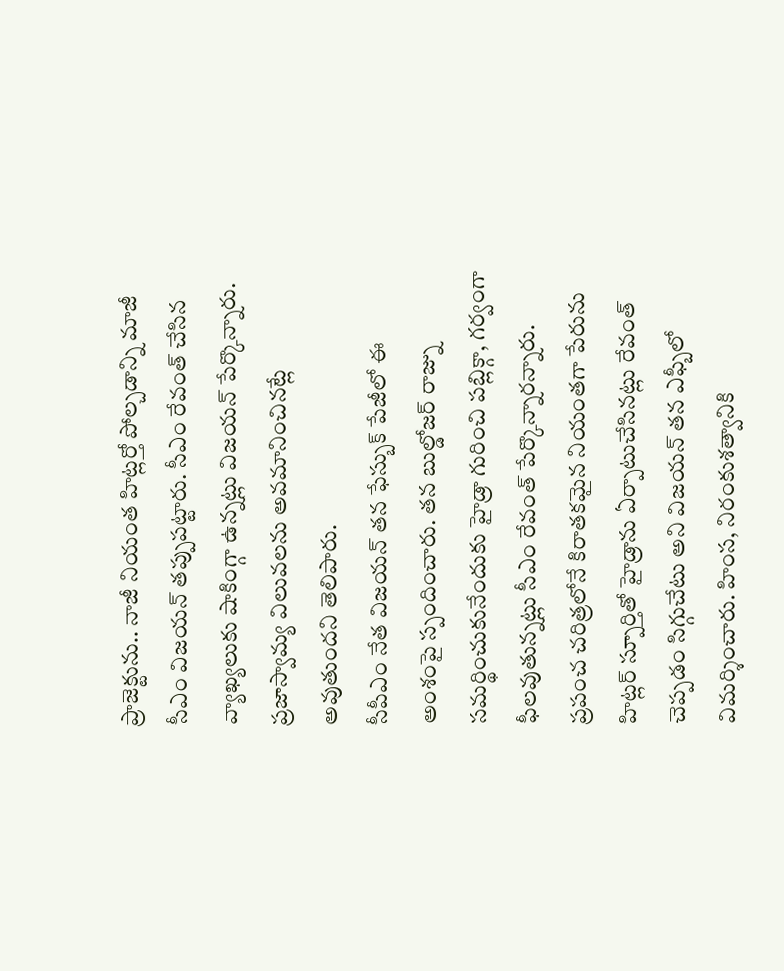ప్రాజెక్టును.. నాజీ నియంత హిట్లర్తో పోల్చడాన్ని మాజీ సీఎం విజయన్ తప్పుపట్టారు. సీఎం రేవంత్ చేసిన వ్యాఖ్యలుకు షాకింగ్గా ఉన్నట్లు విజయన్ పేర్కొన్నారు. ప్రజాస్వామ్య విలువలను అవమానించినట్లే అవుతుందని తెలిపారు.
సీపీఎం నేత విజయన్ తన ఫేస్బుక్ పేజీలో ఈ అంశంపై స్పందించారు. తన బుల్డోజర్ రాజ్ను సమర్థించుకునేందుకు హైడ్రా గురించి పబ్లిక్గా, గర్వంగా ఫీలవుతున్నట్లు సీఎం రేవంత్ పేర్కొన్నారన్నారు. ప్రపంచ చరిత్రలోనే కిరాతకమైన నియంతగా పేరును హిట్లర్ స్పూర్తితో హైడ్రాను ఏర్పాటుచేసినట్లు రేవంత్ చెప్పడం సిగ్గుచేటు అని విజయన్ తన ఎఫ్బీలో విమర్శించారు. హింస, నిరంకుశత్వానికి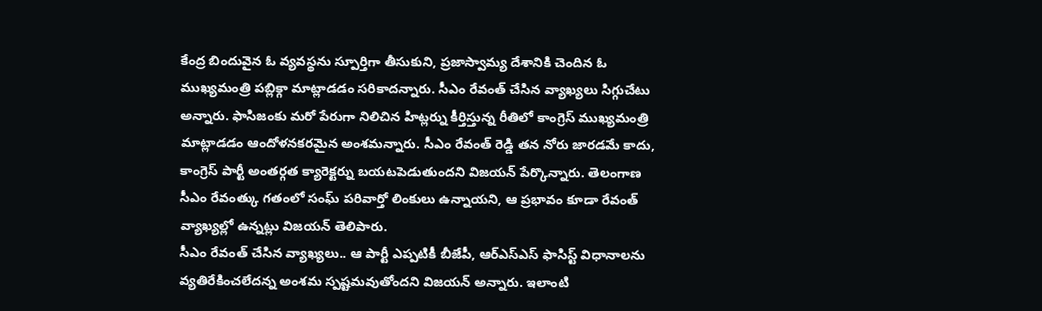కేంద్ర బిందువైన ఓ వ్యవస్థను స్పూర్తిగా తీసుకుని, ప్రజాస్వామ్య దేశానికి చెందిన ఓ ముఖ్యమంత్రి పబ్లిక్గా మాట్లాడడం సరికాదన్నారు. సీఎం రేవంత్ చేసిన వ్యాఖ్యలు సిగ్గుచేటు అన్నారు. ఫాసిజంకు మరో పేరుగా నిలిచిన హిట్లర్ను కీర్తిస్తున్న రీతిలో కాంగ్రెస్ ముఖ్యమంత్రి మాట్లాడడం ఆందోళనకరమైన అంశమన్నారు. సీఎం రేవంత్ రెడ్డి తన నోరు జారడమే కాదు, కాంగ్రెస్ పార్టీ అంతర్గత క్యారెక్టర్ను బయటపెడుతుందని విజయన్ పేర్కొన్నారు. తెలంగాణ సీఎం రేవంత్కు గతంలో సంఘ్ పరివార్తో లింకులు ఉన్నాయని, ఆ ప్రభావం కూడా రేవంత్ వ్యాఖ్యల్లో ఉన్నట్లు విజయన్ తెలిపారు.
సీఎం రేవంత్ చేసిన వ్యాఖ్యలు.. ఆ పార్టీ ఎప్పటికీ బీజేపీ, ఆర్ఎస్ఎస్ ఫాసిస్ట్ విధానాలను వ్యతిరేకించలేదన్న అంశమ స్పష్టమవుతోందని విజయన్ అన్నారు. ఇలాంటి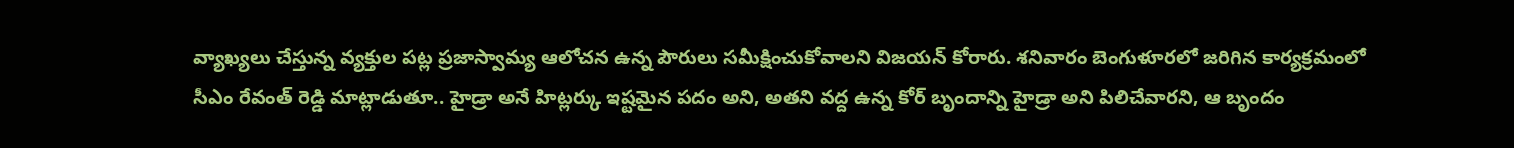వ్యాఖ్యలు చేస్తున్న వ్యక్తుల పట్ల ప్రజాస్వామ్య ఆలోచన ఉన్న పౌరులు సమీక్షించుకోవాలని విజయన్ కోరారు. శనివారం బెంగుళూరలో జరిగిన కార్యక్రమంలో సీఎం రేవంత్ రెడ్డి మాట్లాడుతూ.. హైడ్రా అనే హిట్లర్కు ఇష్టమైన పదం అని, అతని వద్ద ఉన్న కోర్ బృందాన్ని హైడ్రా అని పిలిచేవారని, ఆ బృందం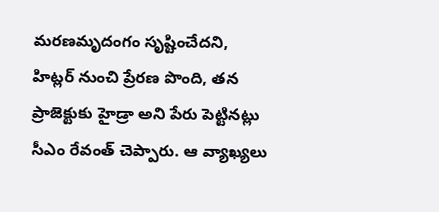మరణమృదంగం సృష్టించేదని, హిట్లర్ నుంచి ప్రేరణ పొంది, తన ప్రాజెక్టుకు హైడ్రా అని పేరు పెట్టినట్లు సీఎం రేవంత్ చెప్పారు. ఆ వ్యాఖ్యలు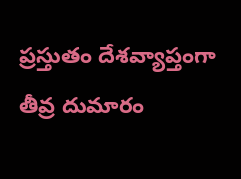ప్రస్తుతం దేశవ్యాప్తంగా తీవ్ర దుమారం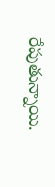రేపుతున్నాయి.